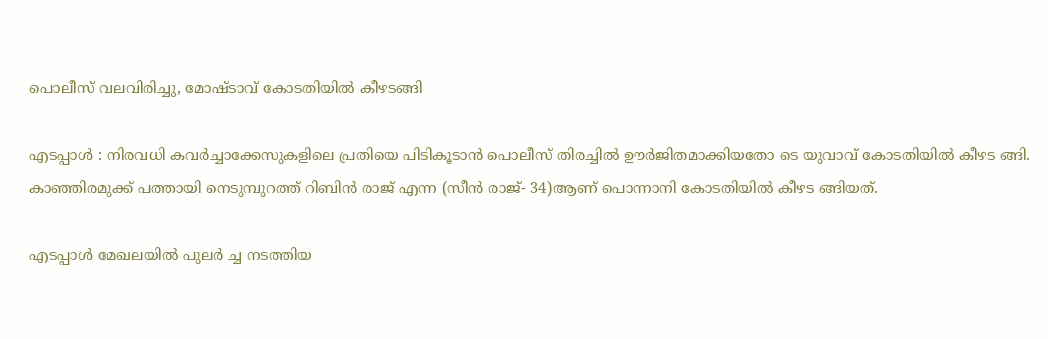പൊലീസ് വലവിരിച്ചു, മോഷ്ടാവ് കോടതിയില്‍ കീഴടങ്ങി

എടപ്പാള്‍ : നിരവധി കവര്‍ച്ചാക്കേസുകളിലെ പ്രതിയെ പിടികൂടാന്‍ പൊലീസ് തിരച്ചില്‍ ഊര്‍ജിതമാക്കിയതോ ടെ യുവാവ് കോടതിയില്‍ കീഴട ങ്ങി. കാഞ്ഞിരമുക്ക് പത്തായി നെടുമ്പുറത്ത് റിബിന്‍ രാജ് എന്ന (സീന്‍ രാജ്- 34)ആണ് പൊന്നാനി കോടതിയില്‍ കീഴട ങ്ങിയത്.

എടപ്പാള്‍ മേഖലയില്‍ പുലര്‍ ച്ച നടത്തിയ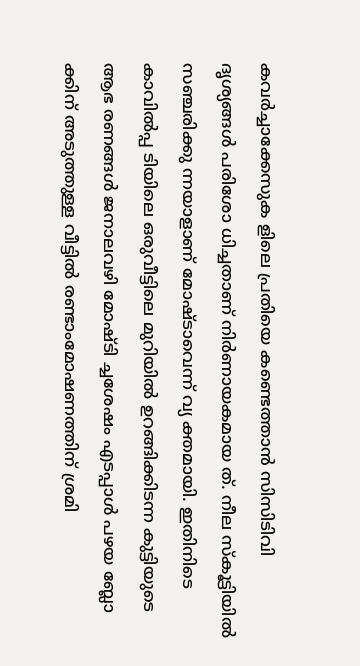കവര്‍ച്ചാക്കേസുക ളിലെ പ്രതിയെ കണ്ടെത്താന്‍ സിസിടിവി ദൃശ്യങ്ങള്‍ പരിശോ ധിച്ചതാണ് നിര്‍ണായകമായ ത്. നീല സ്‌കൂട്ടിയില്‍ സഞ്ചരിക്കു ന്നയാളാണ് മോഷ്ടാവെന്ന് വ്യ ക്തമായി. ഇതിനിടെ കാവില്‍പ്പ ടിയിലെ ഒരുവീട്ടിലെ മുറിയില്‍ ഉറങ്ങിക്കിടന്ന കുട്ടിയുടെ ആഭ രണങ്ങള്‍ ജനാലവഴി മോഷ്ടി ച്ചശേഷം എടപ്പാള്‍ പഴയ ബ്ലോ ക്കിന് അടുത്തുള്ള വീട്ടില്‍ രണ്ടാംമോഷണത്തിന് ശ്രമി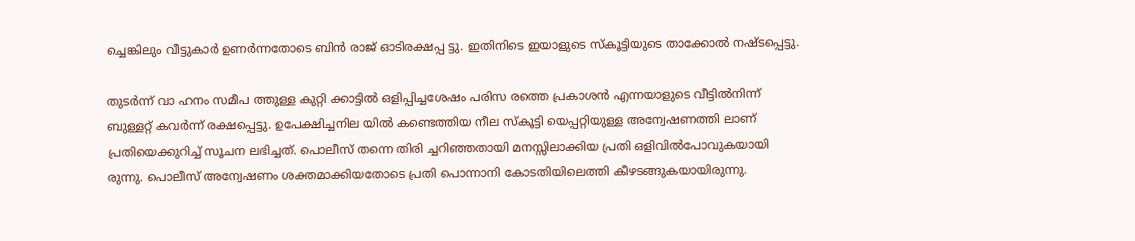ച്ചെങ്കിലും വീട്ടുകാര്‍ ഉണര്‍ന്നതോടെ ബിന്‍ രാജ് ഓടിരക്ഷപ്പ ട്ടു. ഇതിനിടെ ഇയാളുടെ സ്‌കൂട്ടിയുടെ താക്കോല്‍ നഷ്ടപ്പെട്ടു.

തുടര്‍ന്ന് വാ ഹനം സമീപ ത്തുള്ള കുറ്റി ക്കാട്ടില്‍ ഒളിപ്പിച്ചശേഷം പരിസ രത്തെ പ്രകാശന്‍ എന്നയാളുടെ വീട്ടില്‍നിന്ന് ബുള്ളറ്റ് കവര്‍ന്ന് രക്ഷപ്പെട്ടു. ഉപേക്ഷിച്ചനില യില്‍ കണ്ടെത്തിയ നീല സ്‌കൂട്ടി യെപ്പറ്റിയുള്ള അന്വേഷണത്തി ലാണ് പ്രതിയെക്കുറിച്ച് സൂചന ലഭിച്ചത്. പൊലീസ് തന്നെ തിരി ച്ചറിഞ്ഞതായി മനസ്സിലാക്കിയ പ്രതി ഒളിവില്‍പോവുകയായി രുന്നു. പൊലീസ് അന്വേഷണം ശക്തമാക്കിയതോടെ പ്രതി പൊന്നാനി കോടതിയിലെത്തി കീഴടങ്ങുകയായിരുന്നു.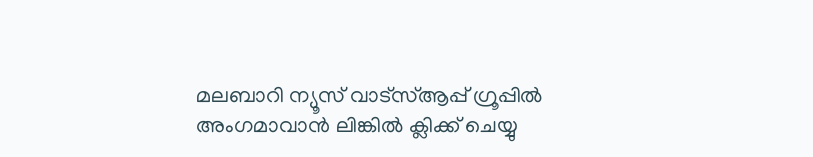മലബാറി ന്യൂസ് വാട്‌സ്ആപ്പ് ഗ്രൂപ്പില്‍ അംഗമാവാന്‍ ലിങ്കില്‍ ക്ലിക്ക് ചെയ്യു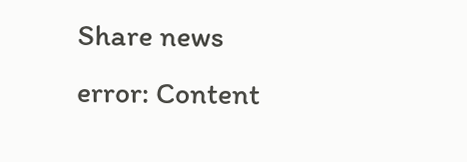Share news
error: Content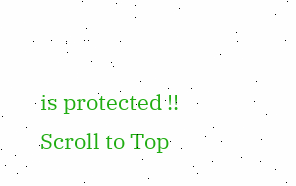is protected !!
Scroll to Top